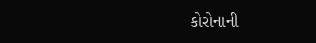કોરોનાની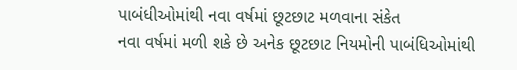પાબંધીઓમાંથી નવા વર્ષમાં છૂટછાટ મળવાના સંકેત
નવા વર્ષમાં મળી શકે છે અનેક છૂટછાટ નિયમોની પાબંધિઓમાંથી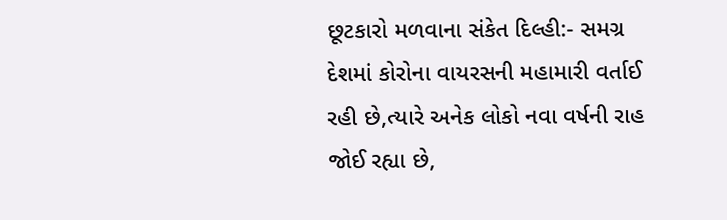છૂટકારો મળવાના સંકેત દિલ્હી:- સમગ્ર દેશમાં કોરોના વાયરસની મહામારી વર્તાઈ રહી છે,ત્યારે અનેક લોકો નવા વર્ષની રાહ જોઈ રહ્યા છે,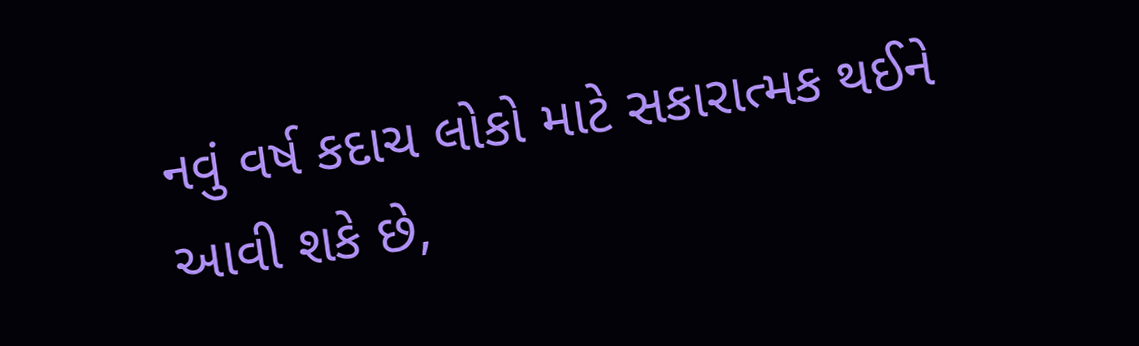નવું વર્ષ કદાચ લોકો માટે સકારાત્મક થઈને આવી શકે છે,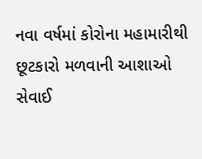નવા વર્ષમાં કોરોના મહામારીથી છૂટકારો મળવાની આશાઓ સેવાઈ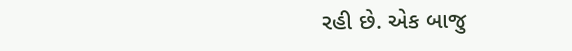રહી છે. એક બાજુ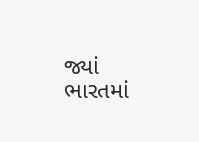જ્યાં ભારતમાં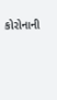કોરોનાની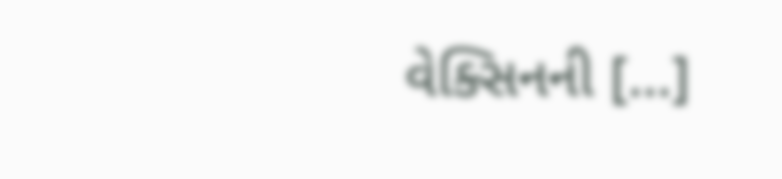વેક્સિનની […]